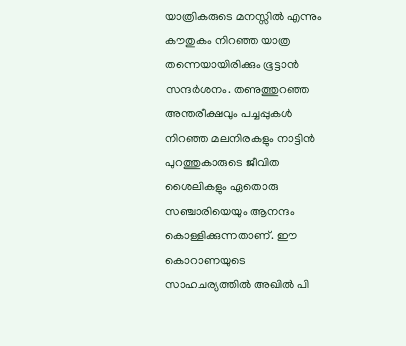യാത്രികരുടെ മനസ്സിൽ എന്നും കൗതുകം നിറഞ്ഞ യാത്ര തന്നെയായിരിക്കും ഭൂട്ടാൻ സന്ദർശനം. തണുത്തുറഞ്ഞ അന്തരീക്ഷവും പച്ചപ്പുകൾ നിറഞ്ഞ മലനിരകളും നാട്ടിൻ പുറത്തുകാരുടെ ജീവിത ശൈലികളും ഏതൊരു സഞ്ചാരിയെയും ആനന്ദം കൊള്ളിക്കുന്നതാണ്. ഈ കൊറാണയുടെ സാഹചര്യത്തിൽ അഖിൽ പി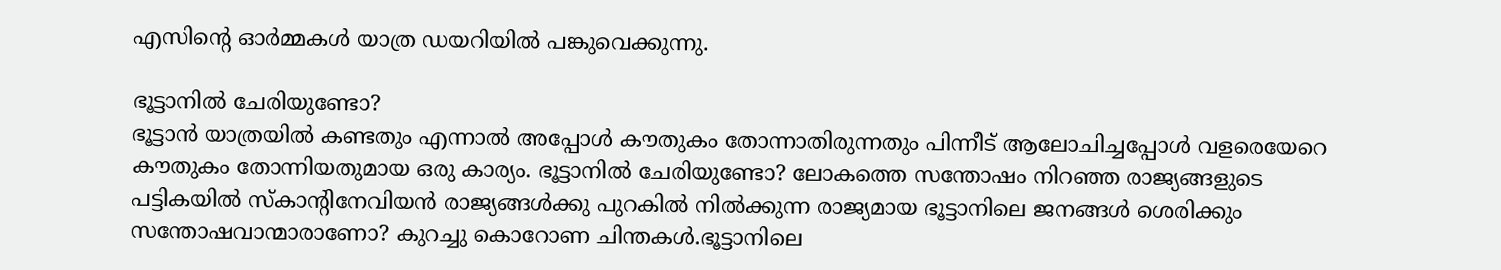എസിന്റെ ഓർമ്മകൾ യാത്ര ഡയറിയിൽ പങ്കുവെക്കുന്നു.

ഭൂട്ടാനിൽ ചേരിയുണ്ടോ?
ഭൂട്ടാൻ യാത്രയിൽ കണ്ടതും എന്നാൽ അപ്പോൾ കൗതുകം തോന്നാതിരുന്നതും പിന്നീട് ആലോചിച്ചപ്പോൾ വളരെയേറെ കൗതുകം തോന്നിയതുമായ ഒരു കാര്യം. ഭൂട്ടാനിൽ ചേരിയുണ്ടോ? ലോകത്തെ സന്തോഷം നിറഞ്ഞ രാജ്യങ്ങളുടെ പട്ടികയിൽ സ്കാന്റിനേവിയൻ രാജ്യങ്ങൾക്കു പുറകിൽ നിൽക്കുന്ന രാജ്യമായ ഭൂട്ടാനിലെ ജനങ്ങൾ ശെരിക്കും സന്തോഷവാന്മാരാണോ? കുറച്ചു കൊറോണ ചിന്തകൾ.ഭൂട്ടാനിലെ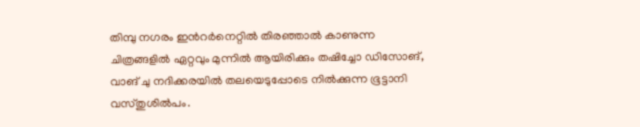തിമ്പു നഗരം ഇൻറർനെറ്റിൽ തിരഞ്ഞാൽ കാണുന്ന ചിത്രങ്ങളിൽ ഏറ്റവും മുന്നിൽ ആയിരിക്കും തഷിച്ചോ ഡിസോങ്, വാങ് ചു നദിക്കരയിൽ തലയെടുപ്പോടെ നിൽക്കുന്ന ഭൂട്ടാനി വസ്തുശിൽപം.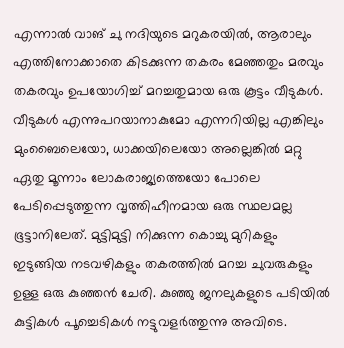എന്നാൽ വാങ് ചു നദിയുടെ മറുകരയിൽ, ആരാലും എത്തിനോക്കാതെ കിടക്കുന്ന തകരം മേഞ്ഞതും മരവും തകരവും ഉപയോഗിച്ച് മറച്ചതുമായ ഒരു കൂട്ടം വീടുകൾ. വീടുകൾ എന്നുപറയാനാകുമോ എന്നറിയില്ല എങ്കിലും മുംബൈലെയോ, ധാക്കയിലെയോ അല്ലെങ്കിൽ മറ്റു ഏതു മൂന്നാം ലോകരാജ്യത്തെയോ പോലെ പേടിപ്പെടുത്തുന്ന വൃത്തിഹീനമായ ഒരു സ്ഥലമല്ല ഭൂട്ടാനിലേത്. മുട്ടിമുട്ടി നിക്കുന്ന കൊച്ചു മുറികളും ഇടുങ്ങിയ നടവഴികളും തകരത്തിൽ മറച്ച ചുവരുകളും ഉള്ള ഒരു കുഞ്ഞൻ ചേരി. കുഞ്ഞു ജനലുകളുടെ പടിയിൽ കുട്ടികൾ പൂച്ചെടികൾ നട്ടുവളർത്തുന്നു അവിടെ.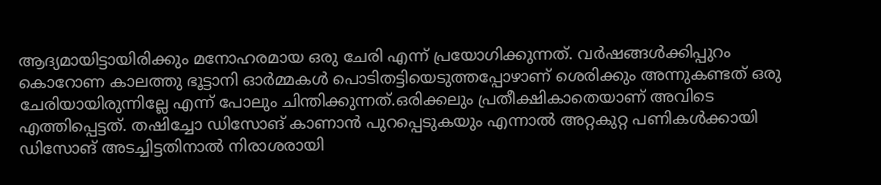ആദ്യമായിട്ടായിരിക്കും മനോഹരമായ ഒരു ചേരി എന്ന് പ്രയോഗിക്കുന്നത്. വർഷങ്ങൾക്കിപ്പുറം കൊറോണ കാലത്തു ഭൂട്ടാനി ഓർമ്മകൾ പൊടിതട്ടിയെടുത്തപ്പോഴാണ് ശെരിക്കും അന്നുകണ്ടത് ഒരു ചേരിയായിരുന്നില്ലേ എന്ന് പോലും ചിന്തിക്കുന്നത്.ഒരിക്കലും പ്രതീക്ഷികാതെയാണ് അവിടെ എത്തിപ്പെട്ടത്. തഷിച്ചോ ഡിസോങ് കാണാൻ പുറപ്പെടുകയും എന്നാൽ അറ്റകുറ്റ പണികൾക്കായി ഡിസോങ് അടച്ചിട്ടതിനാൽ നിരാശരായി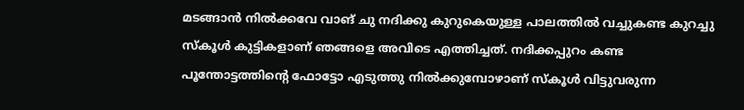മടങ്ങാൻ നിൽക്കവേ വാങ് ചു നദിക്കു കുറുകെയുള്ള പാലത്തിൽ വച്ചുകണ്ട കുറച്ചു സ്കൂൾ കുട്ടികളാണ് ഞങ്ങളെ അവിടെ എത്തിച്ചത്. നദിക്കപ്പുറം കണ്ട പൂന്തോട്ടത്തിന്റെ ഫോട്ടോ എടുത്തു നിൽക്കുമ്പോഴാണ് സ്കൂൾ വിട്ടുവരുന്ന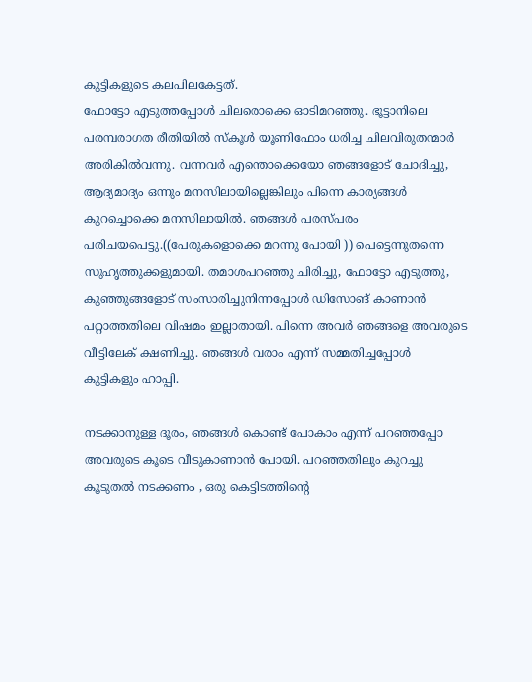കുട്ടികളുടെ കലപിലകേട്ടത്.
ഫോട്ടോ എടുത്തപ്പോൾ ചിലരൊക്കെ ഓടിമറഞ്ഞു. ഭൂട്ടാനിലെ പരമ്പരാഗത രീതിയിൽ സ്കൂൾ യൂണിഫോം ധരിച്ച ചിലവിരുതന്മാർ അരികിൽവന്നു. വന്നവർ എന്തൊക്കെയോ ഞങ്ങളോട് ചോദിച്ചു, ആദ്യമാദ്യം ഒന്നും മനസിലായില്ലെങ്കിലും പിന്നെ കാര്യങ്ങൾ കുറച്ചൊക്കെ മനസിലായിൽ. ഞങ്ങൾ പരസ്പരം പരിചയപെട്ടു.((പേരുകളൊക്കെ മറന്നു പോയി )) പെട്ടെന്നുതന്നെ സുഹൃത്തുക്കളുമായി. തമാശപറഞ്ഞു ചിരിച്ചു, ഫോട്ടോ എടുത്തു, കുഞ്ഞുങ്ങളോട് സംസാരിച്ചുനിന്നപ്പോൾ ഡിസോങ് കാണാൻ പറ്റാത്തതിലെ വിഷമം ഇല്ലാതായി. പിന്നെ അവർ ഞങ്ങളെ അവരുടെ വീട്ടിലേക് ക്ഷണിച്ചു. ഞങ്ങൾ വരാം എന്ന് സമ്മതിച്ചപ്പോൾ കുട്ടികളും ഹാപ്പി.

നടക്കാനുള്ള ദൂരം, ഞങ്ങൾ കൊണ്ട് പോകാം എന്ന് പറഞ്ഞപ്പോ അവരുടെ കൂടെ വീടുകാണാൻ പോയി. പറഞ്ഞതിലും കുറച്ചു കൂടുതൽ നടക്കണം , ഒരു കെട്ടിടത്തിന്റെ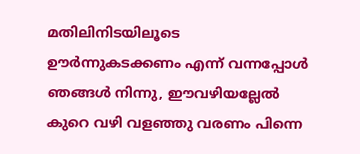മതിലിനിടയിലൂടെ ഊർന്നുകടക്കണം എന്ന് വന്നപ്പോൾ ഞങ്ങൾ നിന്നു, ഈവഴിയല്ലേൽ കുറെ വഴി വളഞ്ഞു വരണം പിന്നെ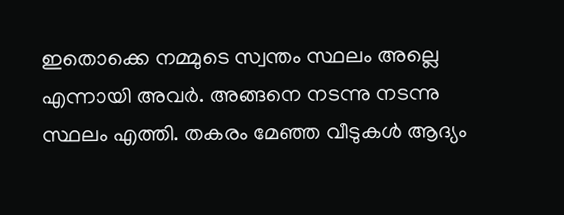ഇതൊക്കെ നമ്മുടെ സ്വന്തം സ്ഥലം അല്ലെ എന്നായി അവർ. അങ്ങനെ നടന്നു നടന്നു സ്ഥലം എത്തി. തകരം മേഞ്ഞ വീടുകൾ ആദ്യം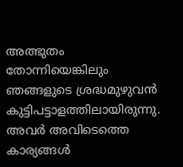അത്ഭുതം തോന്നിയെങ്കിലും ഞങ്ങളുടെ ശ്രദ്ധമുഴുവൻ കുട്ടിപട്ടാളത്തിലായിരുന്നു. അവർ അവിടെത്തെ കാര്യങ്ങൾ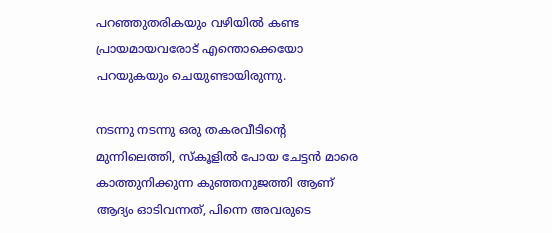പറഞ്ഞുതരികയും വഴിയിൽ കണ്ട പ്രായമായവരോട് എന്തൊക്കെയോ പറയുകയും ചെയുണ്ടായിരുന്നു.

നടന്നു നടന്നു ഒരു തകരവീടിന്റെ മുന്നിലെത്തി, സ്കൂളിൽ പോയ ചേട്ടൻ മാരെ കാത്തുനിക്കുന്ന കുഞ്ഞനുജത്തി ആണ് ആദ്യം ഓടിവന്നത്, പിന്നെ അവരുടെ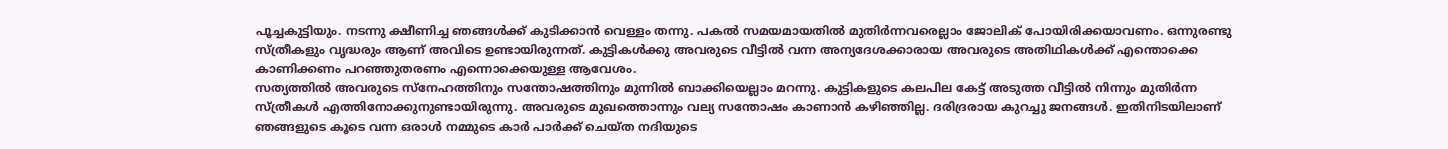പൂച്ചകുട്ടിയും. നടന്നു ക്ഷീണിച്ച ഞങ്ങൾക്ക് കുടിക്കാൻ വെള്ളം തന്നു. പകൽ സമയമായതിൽ മുതിർന്നവരെല്ലാം ജോലിക് പോയിരിക്കയാവണം. ഒന്നുരണ്ടു സ്ത്രീകളും വൃദ്ധരും ആണ് അവിടെ ഉണ്ടായിരുന്നത്. കുട്ടികൾക്കു അവരുടെ വീട്ടിൽ വന്ന അന്യദേശക്കാരായ അവരുടെ അതിഥികൾക്ക് എന്തൊക്കെ കാണിക്കണം പറഞ്ഞുതരണം എന്നൊക്കെയുള്ള ആവേശം.
സത്യത്തിൽ അവരുടെ സ്നേഹത്തിനും സന്തോഷത്തിനും മുന്നിൽ ബാക്കിയെല്ലാം മറന്നു. കുട്ടികളുടെ കലപില കേട്ട് അടുത്ത വീട്ടിൽ നിന്നും മുതിർന്ന സ്ത്രീകൾ എത്തിനോക്കുനുണ്ടായിരുന്നു. അവരുടെ മുഖത്തൊന്നും വല്യ സന്തോഷം കാണാൻ കഴിഞ്ഞില്ല. ദരിദ്രരായ കുറച്ചു ജനങ്ങൾ. ഇതിനിടയിലാണ് ഞങ്ങളുടെ കൂടെ വന്ന ഒരാൾ നമ്മുടെ കാർ പാർക്ക് ചെയ്ത നദിയുടെ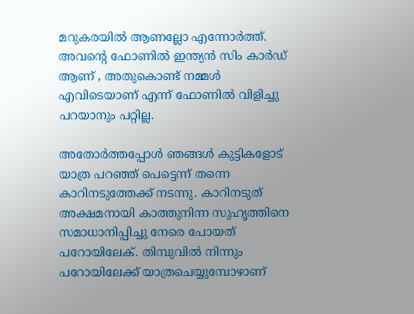മറുകരയിൽ ആണല്ലോ എന്നോർത്ത്. അവന്റെ ഫോണിൽ ഇന്ത്യൻ സിം കാർഡ് ആണ് , അതുകൊണ്ട് നമ്മൾ എവിടെയാണ് എന്ന് ഫോണിൽ വിളിച്ചു പറയാനും പറ്റില്ല.

അതോർത്തപ്പോൾ ഞങ്ങൾ കുട്ടികളോട് യാത്ര പറഞ്ഞ് പെട്ടെന്ന് തന്നെ കാറിനടുത്തേക്ക് നടന്നു. കാറിനടുത് അക്ഷമനായി കാത്തുനിന്ന സുഹൃത്തിനെ സമാധാനിപ്പിച്ചു നേരെ പോയത് പറോയിലേക്. തിമ്പുവിൽ നിന്നും പറോയിലേക്ക് യാത്രചെയ്യുമ്പോഴാണ്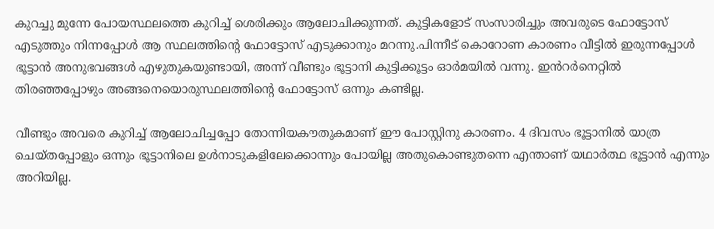കുറച്ചു മുന്നേ പോയസ്ഥലത്തെ കുറിച്ച് ശെരിക്കും ആലോചിക്കുന്നത്. കുട്ടികളോട് സംസാരിച്ചും അവരുടെ ഫോട്ടോസ് എടുത്തും നിന്നപ്പോൾ ആ സ്ഥലത്തിന്റെ ഫോട്ടോസ് എടുക്കാനും മറന്നു.പിന്നീട് കൊറോണ കാരണം വീട്ടിൽ ഇരുന്നപ്പോൾ ഭൂട്ടാൻ അനുഭവങ്ങൾ എഴുതുകയുണ്ടായി, അന്ന് വീണ്ടും ഭൂട്ടാനി കുട്ടിക്കൂട്ടം ഓർമയിൽ വന്നു. ഇൻറർനെറ്റിൽ തിരഞ്ഞപ്പോഴും അങ്ങനെയൊരുസ്ഥലത്തിന്റെ ഫോട്ടോസ് ഒന്നും കണ്ടില്ല.

വീണ്ടും അവരെ കുറിച്ച് ആലോചിച്ചപ്പോ തോന്നിയകൗതുകമാണ് ഈ പോസ്റ്റിനു കാരണം. 4 ദിവസം ഭൂട്ടാനിൽ യാത്ര ചെയ്തപ്പോളും ഒന്നും ഭൂട്ടാനിലെ ഉൾനാടുകളിലേക്കൊന്നും പോയില്ല അതുകൊണ്ടുതന്നെ എന്താണ് യഥാർത്ഥ ഭൂട്ടാൻ എന്നും അറിയില്ല.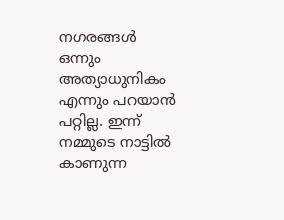നഗരങ്ങൾ ഒന്നും അത്യാധുനികം എന്നും പറയാൻ പറ്റില്ല. ഇന്ന് നമ്മുടെ നാട്ടിൽ കാണുന്ന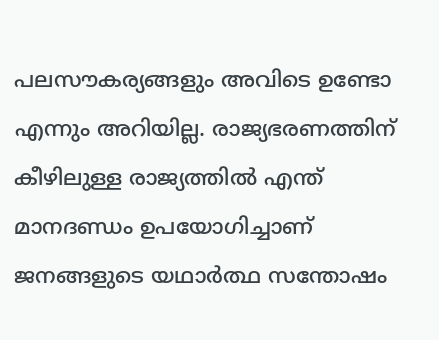പലസൗകര്യങ്ങളും അവിടെ ഉണ്ടോ എന്നും അറിയില്ല. രാജ്യഭരണത്തിന് കീഴിലുള്ള രാജ്യത്തിൽ എന്ത് മാനദണ്ഡം ഉപയോഗിച്ചാണ് ജനങ്ങളുടെ യഥാർത്ഥ സന്തോഷം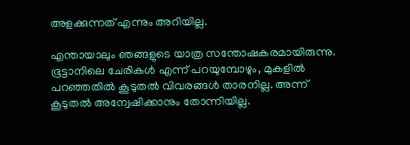അളക്കുന്നത് എന്നും അറിയില്ല.

എന്തായാലും ഞങ്ങളുടെ യാത്ര സന്തോഷകരമായിരുന്നു. ഭൂട്ടാനിലെ ചേരികൾ എന്ന് പറയുമ്പോഴും, മുകളിൽ പറഞ്ഞതിൽ കൂടുതൽ വിവരങ്ങൾ താരനില്ല. അന്ന് കൂടുതൽ അന്വേഷിക്കാനും തോന്നിയില്ല.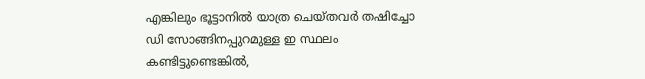എങ്കിലും ഭൂട്ടാനിൽ യാത്ര ചെയ്തവർ തഷിച്ചോ ഡി സോങ്ങിനപ്പുറമുള്ള ഇ സ്ഥലം കണ്ടിട്ടുണ്ടെങ്കിൽ,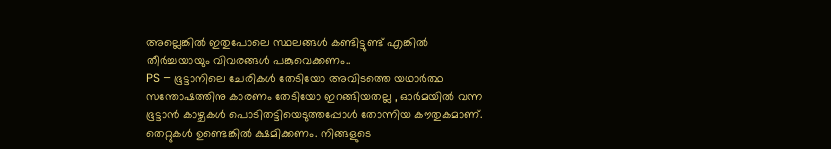അല്ലെങ്കിൽ ഇതുപോലെ സ്ഥലങ്ങൾ കണ്ടിട്ടുണ്ട് എങ്കിൽ തീർച്ചയായും വിവരങ്ങൾ പങ്കുവെക്കണം..
PS – ഭൂട്ടാനിലെ ചേരികൾ തേടിയോ അവിടത്തെ യഥാർത്ഥ സന്തോഷത്തിനു കാരണം തേടിയോ ഇറങ്ങിയതല്ല , ഓർമയിൽ വന്ന ഭൂട്ടാൻ കാഴ്ചകൾ പൊടിതട്ടിയെടുത്തപ്പോൾ തോന്നിയ കൗതുകമാണ്. തെറ്റുകൾ ഉണ്ടെങ്കിൽ ക്ഷമിക്കണം. നിങ്ങളുടെ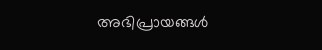അഭിപ്രായങ്ങൾ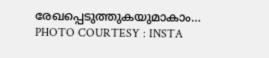രേഖപ്പെടുത്തുകയുമാകാം…
PHOTO COURTESY : INSTA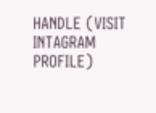HANDLE (VISIT INTAGRAM PROFILE)